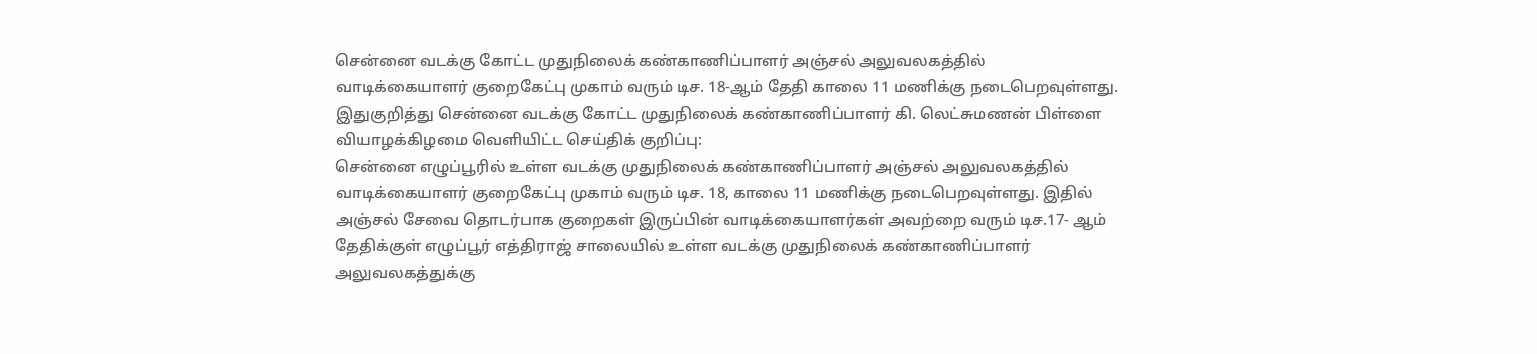சென்னை வடக்கு கோட்ட முதுநிலைக் கண்காணிப்பாளர் அஞ்சல் அலுவலகத்தில் வாடிக்கையாளர் குறைகேட்பு முகாம் வரும் டிச. 18-ஆம் தேதி காலை 11 மணிக்கு நடைபெறவுள்ளது.
இதுகுறித்து சென்னை வடக்கு கோட்ட முதுநிலைக் கண்காணிப்பாளர் கி. லெட்சுமணன் பிள்ளை வியாழக்கிழமை வெளியிட்ட செய்திக் குறிப்பு:
சென்னை எழுப்பூரில் உள்ள வடக்கு முதுநிலைக் கண்காணிப்பாளர் அஞ்சல் அலுவலகத்தில் வாடிக்கையாளர் குறைகேட்பு முகாம் வரும் டிச. 18, காலை 11 மணிக்கு நடைபெறவுள்ளது. இதில் அஞ்சல் சேவை தொடர்பாக குறைகள் இருப்பின் வாடிக்கையாளர்கள் அவற்றை வரும் டிச.17- ஆம் தேதிக்குள் எழுப்பூர் எத்திராஜ் சாலையில் உள்ள வடக்கு முதுநிலைக் கண்காணிப்பாளர் அலுவலகத்துக்கு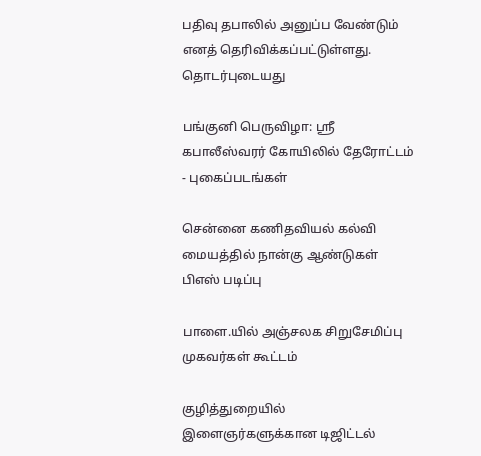பதிவு தபாலில் அனுப்ப வேண்டும் எனத் தெரிவிக்கப்பட்டுள்ளது.
தொடர்புடையது

பங்குனி பெருவிழா: ஸ்ரீ கபாலீஸ்வரர் கோயிலில் தேரோட்டம் - புகைப்படங்கள்

சென்னை கணிதவியல் கல்வி மையத்தில் நான்கு ஆண்டுகள் பிஎஸ் படிப்பு

பாளை.யில் அஞ்சலக சிறுசேமிப்பு முகவர்கள் கூட்டம்

குழித்துறையில் இளைஞர்களுக்கான டிஜிட்டல்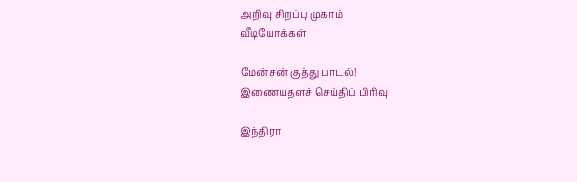அறிவு சிறப்பு முகாம்
வீடியோக்கள்

மேன்சன் குத்து பாடல்!
இணையதளச் செய்திப் பிரிவு

இந்திரா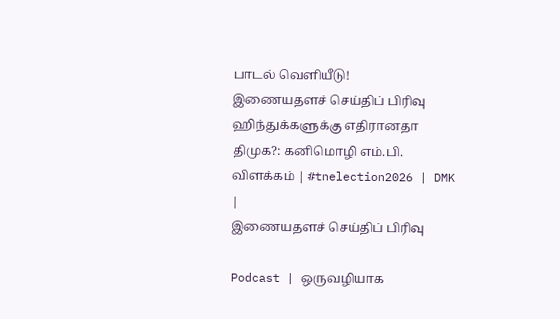பாடல் வெளியீடு!
இணையதளச் செய்திப் பிரிவு
ஹிந்துக்களுக்கு எதிரானதா திமுக?: கனிமொழி எம்.பி. விளக்கம் | #tnelection2026 | DMK |
இணையதளச் செய்திப் பிரிவு

Podcast | ஒருவழியாக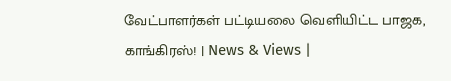வேட்பாளர்கள் பட்டியலை வெளியிட்ட பாஜக, காங்கிரஸ்! | News & Views |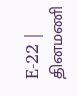E-22 |
தினமணி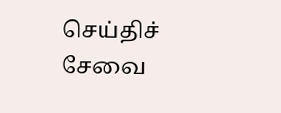செய்திச் சேவை